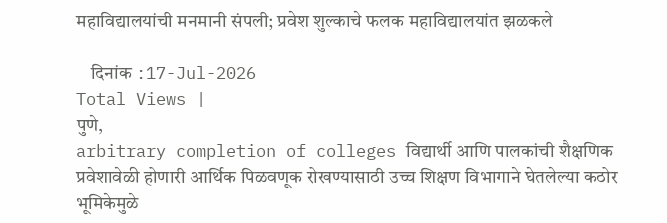महाविद्यालयांची मनमानी संपली; प्रवेश शुल्काचे फलक महाविद्यालयांत झळकले

    दिनांक :17-Jul-2026
Total Views |
पुणे,
arbitrary completion of colleges विद्यार्थी आणि पालकांची शैक्षणिक प्रवेशावेळी होणारी आर्थिक पिळवणूक रोखण्यासाठी उच्च शिक्षण विभागाने घेतलेल्या कठोर भूमिकेमुळे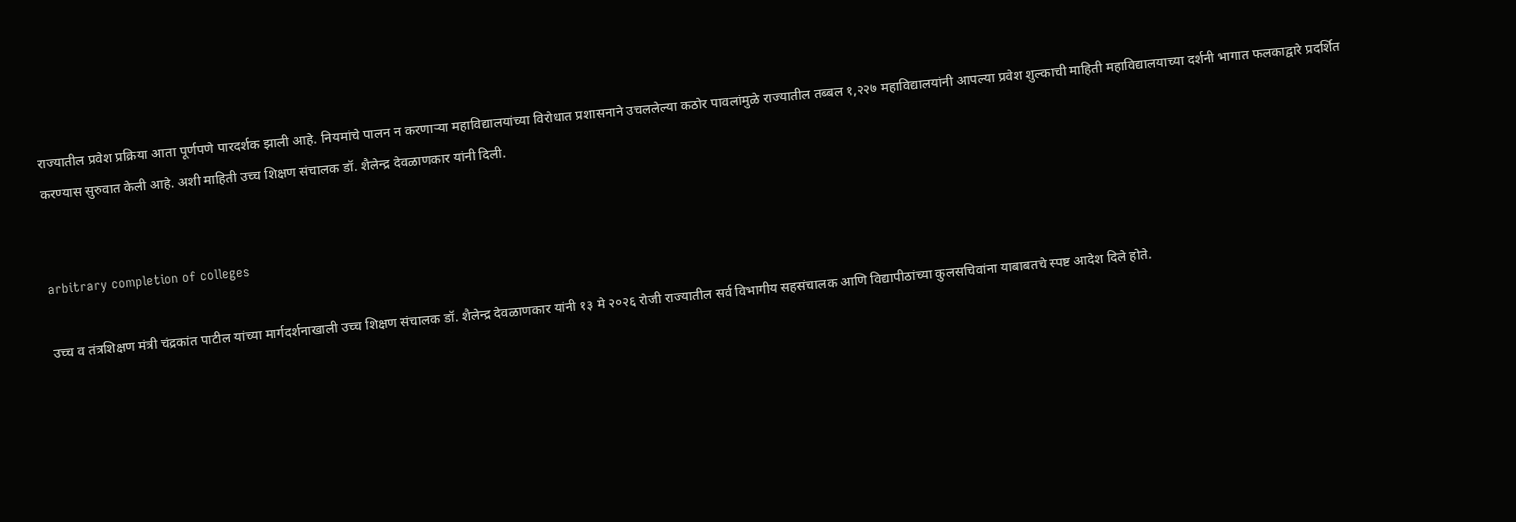राज्यातील प्रवेश प्रक्रिया आता पूर्णपणे पारदर्शक झाली आहे. नियमांचे पालन न करणाऱ्या महाविद्यालयांच्या विरोधात प्रशासनाने उचललेल्या कठोर पावलांमुळे राज्यातील तब्बल १,२२७ महाविद्यालयांनी आपल्या प्रवेश शुल्काची माहिती महाविद्यालयाच्या दर्शनी भागात फलकाद्वारे प्रदर्शित करण्यास सुरुवात केली आहे. अशी माहिती उच्च शिक्षण संचालक डॉ. शैलेन्द्र देवळाणकार यांनी दिली.


arbitrary completion of colleges

उच्च व तंत्रशिक्षण मंत्री चंद्रकांत पाटील यांच्या मार्गदर्शनाखाली उच्च शिक्षण संचालक डॉ. शैलेन्द्र देवळाणकार यांनी १३ मे २०२६ रोजी राज्यातील सर्व विभागीय सहसंचालक आणि विद्यापीठांच्या कुलसचिवांना याबाबतचे स्पष्ट आदेश दिले होते.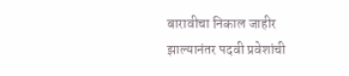बारावीचा निकाल जाहीर झाल्यानंतर पदवी प्रवेशांची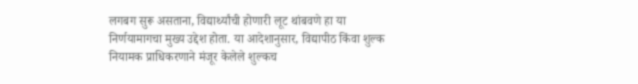लगबग सुरू असताना, विद्यार्थ्यांची होणारी लूट थांबवणे हा या निर्णयामागचा मुख्य उद्देश होता. या आदेशानुसार, विद्यापीठ किंवा शुल्क नियामक प्राधिकरणाने मंजूर केलेले शुल्कच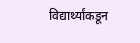विद्यार्थ्यांकडून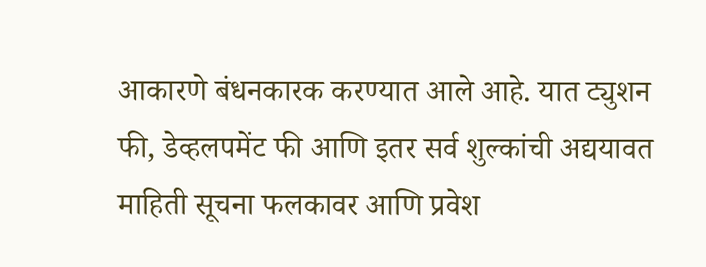आकारणे बंधनकारक करण्यात आले आहे. यात ट्युशन फी, डेव्हलपमेंट फी आणि इतर सर्व शुल्कांची अद्ययावत माहिती सूचना फलकावर आणि प्रवेश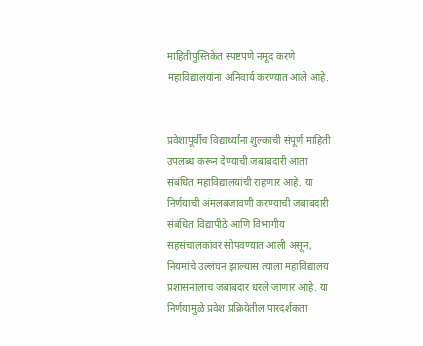माहितीपुस्तिकेत स्पष्टपणे नमूद करणे महाविद्यालयांना अनिवार्य करण्यात आले आहे.


प्रवेशापूर्वीच विद्यार्थ्यांना शुल्काची संपूर्ण माहिती उपलब्ध करून देण्याची जबाबदारी आता संबंधित महाविद्यालयांची राहणार आहे. या निर्णयाची अंमलबजावणी करण्याची जबाबदारी संबंधित विद्यापीठे आणि विभागीय सहसंचालकांवर सोपवण्यात आली असून, नियमांचे उल्लंघन झाल्यास त्याला महाविद्यालय प्रशासनालाच जबाबदार धरले जाणार आहे. या निर्णयामुळे प्रवेश प्रक्रियेतील पारदर्शकता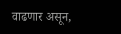वाढणार असून,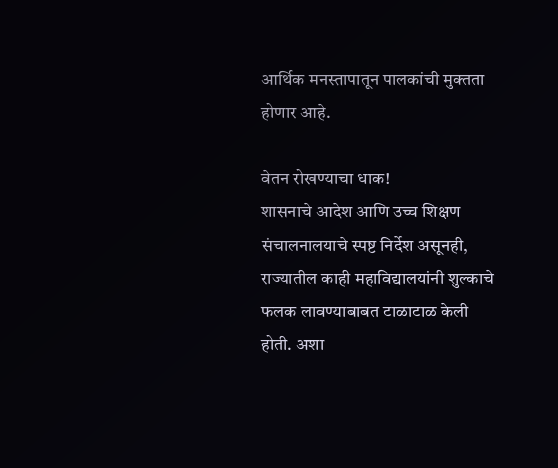आर्थिक मनस्तापातून पालकांची मुक्तता होणार आहे.

वेतन रोखण्याचा धाक!
शासनाचे आदेश आणि उच्च शिक्षण संचालनालयाचे स्पष्ट निर्देश असूनही, राज्यातील काही महाविद्यालयांनी शुल्काचे फलक लावण्याबाबत टाळाटाळ केली होती. अशा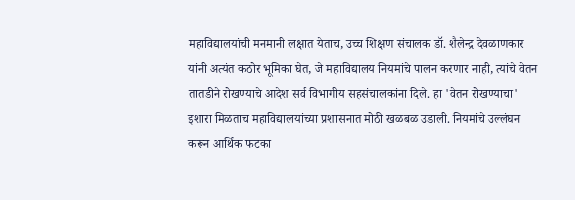महाविद्यालयांची मनमानी लक्षात येताच, उच्च शिक्षण संचालक डॉ. शैलेन्द्र देवळाणकार यांनी अत्यंत कठोर भूमिका घेत, जे महाविद्यालय नियमांचे पालन करणार नाही, त्यांचे वेतन तातडीने रोखण्याचे आदेश सर्व विभागीय सहसंचालकांना दिले. हा 'वेतन रोखण्याचा' इशारा मिळताच महाविद्यालयांच्या प्रशासनात मोठी खळबळ उडाली. नियमांचे उल्लंघन करून आर्थिक फटका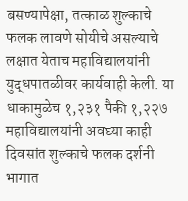बसण्यापेक्षा, तत्काळ शुल्काचे फलक लावणे सोयीचे असल्याचे लक्षात येताच महाविद्यालयांनी युद्धपातळीवर कार्यवाही केली. या धाकामुळेच १,२३१ पैकी १,२२७ महाविद्यालयांनी अवघ्या काही दिवसांत शुल्काचे फलक दर्शनी भागात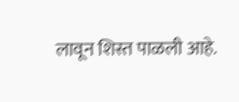लावून शिस्त पाळली आहे.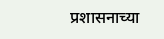प्रशासनाच्या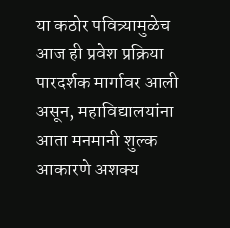या कठोर पवित्र्यामुळेच आज ही प्रवेश प्रक्रिया पारदर्शक मार्गावर आली असून, महाविद्यालयांना आता मनमानी शुल्क आकारणे अशक्य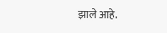झाले आहे.